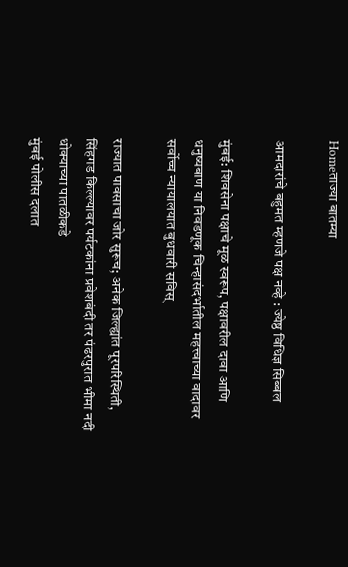Homeताज्या बातम्या

आमदारांचे बहुमत म्हणजे पक्ष नव्हे : ज्येष्ठ विधिज्ञ सिब्बल

मुंबई: शिवसेना पक्षाचे मूळ स्वरूप, पक्षावरील दावा आणि धनुष्यबाण या निवडणूक चिन्हासंदर्भातील महत्त्वाच्या वादावर सर्वोच्च न्यायालयात बुधवारी सविस्

राज्यात पावसाचा जोर सुरूच; अनेक जिल्ह्यांत पूरपरिस्थिती, सिंहगड किल्ल्यावर पर्यटकांना प्रवेशबंदी तर पंढरपुरात भीमा नदी धोक्याच्या पातळीकडे
मुंबई पोलीस दलात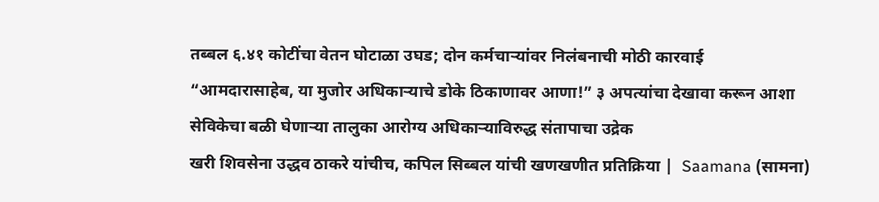तब्बल ६.४१ कोटींचा वेतन घोटाळा उघड; दोन कर्मचाऱ्यांवर निलंबनाची मोठी कारवाई
“आमदारासाहेब, या मुजोर अधिकाऱ्याचे डोके ठिकाणावर आणा!” ३ अपत्यांचा देखावा करून आशा सेविकेचा बळी घेणाऱ्या तालुका आरोग्य अधिकाऱ्याविरुद्ध संतापाचा उद्रेक
खरी शिवसेना उद्धव ठाकरे यांचीच, कपिल सिब्बल यांची खणखणीत प्रतिक्रिया |  Saamana (सामना)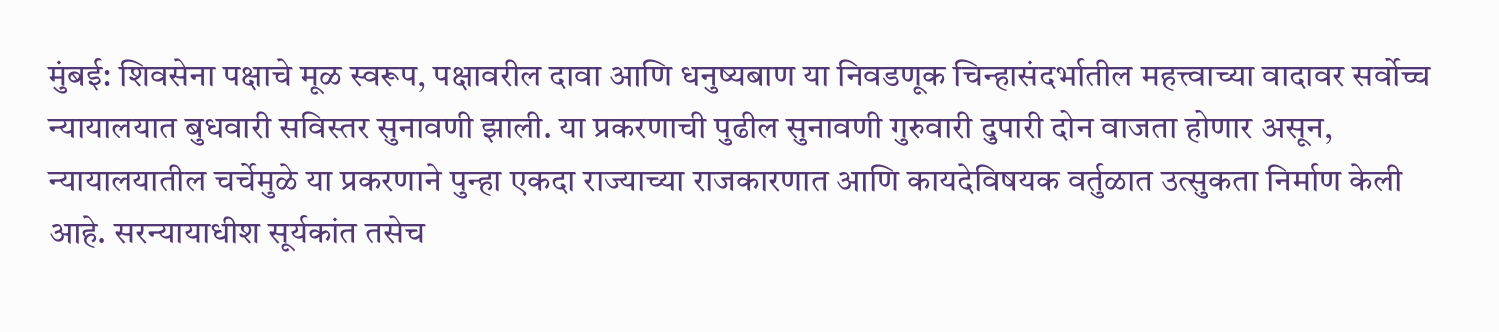मुंबई: शिवसेना पक्षाचे मूळ स्वरूप, पक्षावरील दावा आणि धनुष्यबाण या निवडणूक चिन्हासंदर्भातील महत्त्वाच्या वादावर सर्वोच्च न्यायालयात बुधवारी सविस्तर सुनावणी झाली. या प्रकरणाची पुढील सुनावणी गुरुवारी दुपारी दोन वाजता होणार असून, न्यायालयातील चर्चेमुळे या प्रकरणाने पुन्हा एकदा राज्याच्या राजकारणात आणि कायदेविषयक वर्तुळात उत्सुकता निर्माण केली आहे. सरन्यायाधीश सूर्यकांत तसेच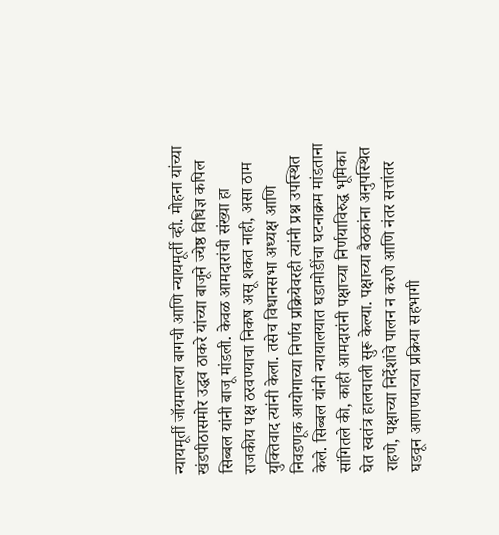न्यायमूर्ती जॉयमाल्या बागची आणि न्यायमूर्ती व्ही. मोहना यांच्या खंडपीठासमोर उद्धव ठाकरे यांच्या बाजूने ज्येष्ठ विधिज्ञ कपिल सिब्बल यांनी बाजू मांडली. केवळ आमदारांची संख्या हा राजकीय पक्ष ठरवण्याचा निकष असू शकत नाही, असा ठाम युक्तिवाद त्यांनी केला. तसेच विधानसभा अध्यक्ष आणि निवडणूक आयोगाच्या निर्णय प्रक्रियेवरही त्यांनी प्रश्न उपस्थित केले. सिब्बल यांनी न्यायालयात घडामोडींचा घटनाक्रम मांडताना सांगितले की, काही आमदारांनी पक्षाच्या निर्णयाविरुद्ध भूमिका घेत स्वतंत्र हालचाली सुरू केल्या. पक्षाच्या बैठकांना अनुपस्थित राहणे, पक्षाच्या निर्देशांचे पालन न करणे आणि नंतर सत्तांतर घडवून आणण्याच्या प्रक्रिया सहभागी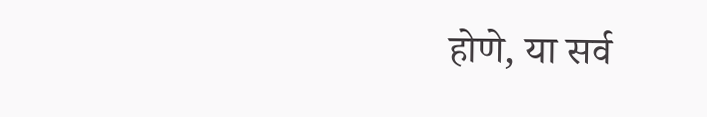होणे, या सर्व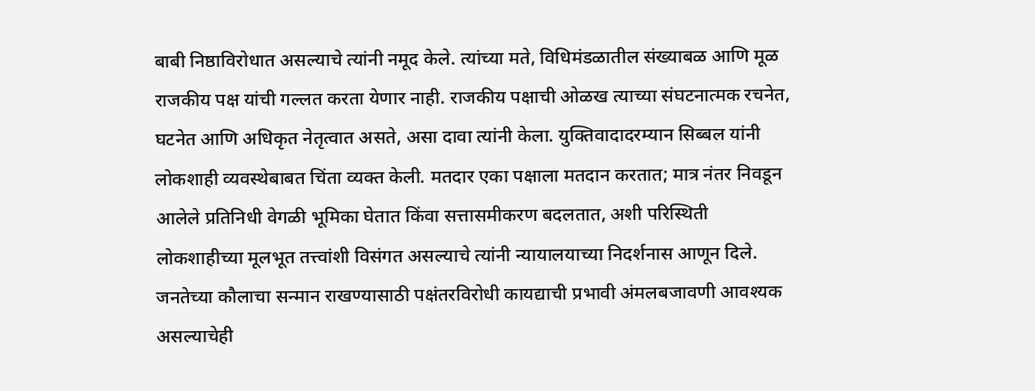बाबी निष्ठाविरोधात असल्याचे त्यांनी नमूद केले. त्यांच्या मते, विधिमंडळातील संख्याबळ आणि मूळ राजकीय पक्ष यांची गल्लत करता येणार नाही. राजकीय पक्षाची ओळख त्याच्या संघटनात्मक रचनेत, घटनेत आणि अधिकृत नेतृत्वात असते, असा दावा त्यांनी केला. युक्तिवादादरम्यान सिब्बल यांनी लोकशाही व्यवस्थेबाबत चिंता व्यक्त केली. मतदार एका पक्षाला मतदान करतात; मात्र नंतर निवडून आलेले प्रतिनिधी वेगळी भूमिका घेतात किंवा सत्तासमीकरण बदलतात, अशी परिस्थिती लोकशाहीच्या मूलभूत तत्त्वांशी विसंगत असल्याचे त्यांनी न्यायालयाच्या निदर्शनास आणून दिले. जनतेच्या कौलाचा सन्मान राखण्यासाठी पक्षंतरविरोधी कायद्याची प्रभावी अंमलबजावणी आवश्यक असल्याचेही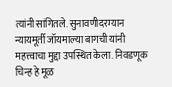त्यांनी सांगितले. सुनावणीदरम्यान न्यायमूर्ती जॉयमाल्या बागची यांनी महत्त्वाचा मुद्दा उपस्थित केला. निवडणूक चिन्ह हे मूळ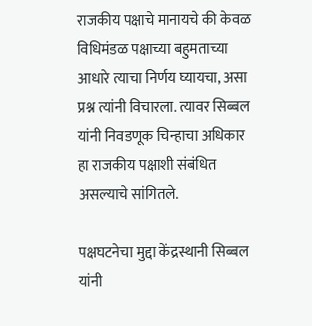राजकीय पक्षाचे मानायचे की केवळ विधिमंडळ पक्षाच्या बहुमताच्या आधारे त्याचा निर्णय घ्यायचा, असा प्रश्न त्यांनी विचारला. त्यावर सिब्बल यांनी निवडणूक चिन्हाचा अधिकार हा राजकीय पक्षाशी संबंधित असल्याचे सांगितले.

पक्षघटनेचा मुद्दा केंद्रस्थानी सिब्बल यांनी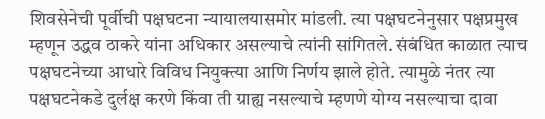शिवसेनेची पूर्वीची पक्षघटना न्यायालयासमोर मांडली. त्या पक्षघटनेनुसार पक्षप्रमुख म्हणून उद्धव ठाकरे यांना अधिकार असल्याचे त्यांनी सांगितले. संबंधित काळात त्याच पक्षघटनेच्या आधारे विविध नियुक्त्या आणि निर्णय झाले होते. त्यामुळे नंतर त्या पक्षघटनेकडे दुर्लक्ष करणे किंवा ती ग्राह्य नसल्याचे म्हणणे योग्य नसल्याचा दावा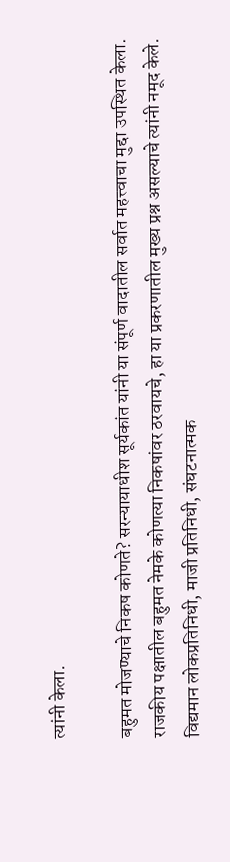त्यांनी केला.

बहुमत मोजण्याचे निकष कोणते? सरन्यायाधीश सूर्यकांत यांनी या संपूर्ण वादातील सर्वात महत्त्वाचा मुद्दा उपस्थित केला. राजकीय पक्षातील बहुमत नेमके कोणत्या निकषांवर ठरवायचे, हा या प्रकरणातील मुख्य प्रश्न असल्याचे त्यांनी नमूद केले. विद्यमान लोकप्रतिनिधी, माजी प्रतिनिधी, संघटनात्मक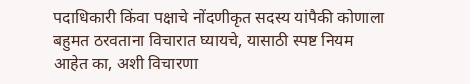पदाधिकारी किंवा पक्षाचे नोंदणीकृत सदस्य यांपैकी कोणाला बहुमत ठरवताना विचारात घ्यायचे, यासाठी स्पष्ट नियम आहेत का, अशी विचारणा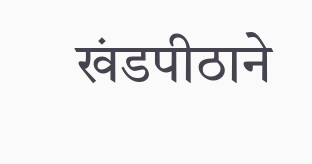खंडपीठाने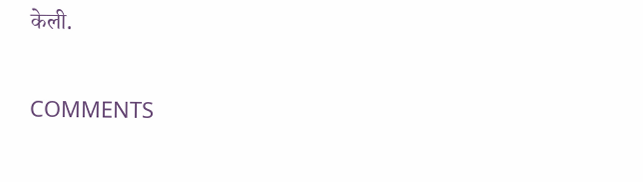केली.

COMMENTS